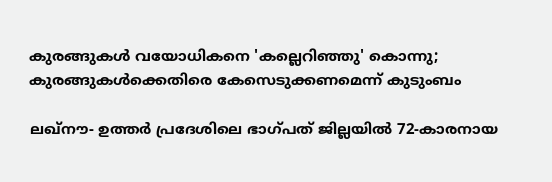കുരങ്ങുകള്‍ വയോധികനെ 'കല്ലെറിഞ്ഞു' കൊന്നു; കുരങ്ങുകള്‍ക്കെതിരെ കേസെടുക്കണമെന്ന് കുടുംബം

ലഖ്‌നൗ- ഉത്തര്‍ പ്രദേശിലെ ഭാഗ്പത് ജില്ലയില്‍ 72-കാരനായ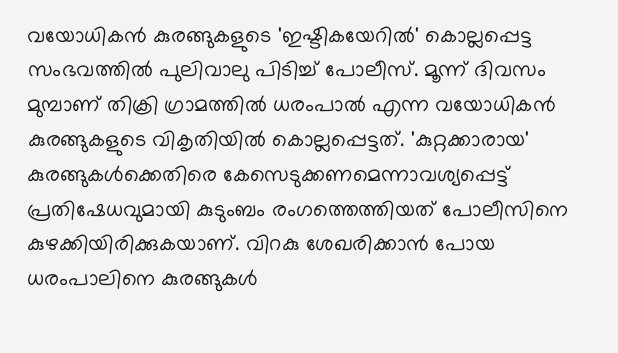വയോധികന്‍ കുരങ്ങുകളുടെ 'ഇഷ്ടികയേറില്‍' കൊല്ലപ്പെട്ട സംഭവത്തില്‍ പുലിവാലു പിടിച്ച് പോലീസ്. മൂന്ന് ദിവസം മുമ്പാണ് തിക്രി ഗ്രാമത്തില്‍ ധരംപാല്‍ എന്ന വയോധികന്‍ കുരങ്ങുകളുടെ വികൃതിയില്‍ കൊല്ലപ്പെട്ടത്. 'കുറ്റക്കാരായ' കുരങ്ങുകള്‍ക്കെതിരെ കേസെടുക്കണമെന്നാവശ്യപ്പെട്ട് പ്രതിഷേധവുമായി കുടുംബം രംഗത്തെത്തിയത് പോലീസിനെ കുഴക്കിയിരിക്കുകയാണ്. വിറകു ശേഖരിക്കാന്‍ പോയ ധരംപാലിനെ കുരങ്ങുകള്‍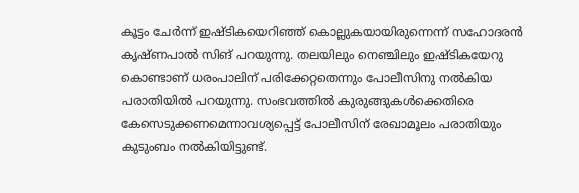കൂട്ടം ചേര്‍ന്ന് ഇഷ്ടികയെറിഞ്ഞ് കൊല്ലുകയായിരുന്നെന്ന് സഹോദരന്‍ കൃഷ്ണപാല്‍ സിങ് പറയുന്നു. തലയിലും നെഞ്ചിലും ഇഷ്ടികയേറു കൊണ്ടാണ് ധരംപാലിന് പരിക്കേറ്റതെന്നും പോലീസിനു നല്‍കിയ പരാതിയില്‍ പറയുന്നു. സംഭവത്തില്‍ കുരുങ്ങുകള്‍ക്കെതിരെ കേസെടുക്കണമെന്നാവശ്യപ്പെട്ട് പോലീസിന് രേഖാമൂലം പരാതിയും കുടുംബം നല്‍കിയിട്ടുണ്ട്.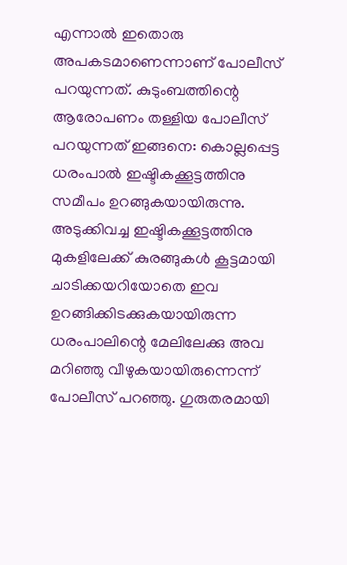എന്നാല്‍ ഇതൊരു അപകടമാണെന്നാണ് പോലീസ് പറയുന്നത്. കുടുംബത്തിന്റെ ആരോപണം തള്ളിയ പോലീസ് പറയുന്നത് ഇങ്ങനെ: കൊല്ലപ്പെട്ട ധരംപാല്‍ ഇഷ്ടികക്കൂട്ടത്തിനു സമീപം ഉറങ്ങുകയായിരുന്നു. അടുക്കിവച്ച ഇഷ്ടികക്കൂട്ടത്തിനു മുകളിലേക്ക് കുരങ്ങുകള്‍ കൂട്ടമായി ചാടിക്കയറിയോതെ ഇവ ഉറങ്ങിക്കിടക്കുകയായിരുന്ന ധരംപാലിന്റെ മേലിലേക്കു അവ മറിഞ്ഞു വീഴുകയായിരുന്നെന്ന് പോലീസ് പറഞ്ഞു. ഗുരുതരമായി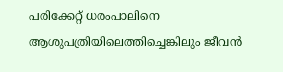പരിക്കേറ്റ് ധരംപാലിനെ ആശുപത്രിയിലെത്തിച്ചെങ്കിലും ജീവന്‍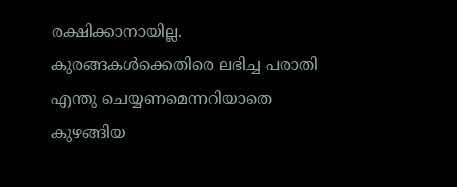രക്ഷിക്കാനായില്ല. കുരങ്ങകള്‍ക്കെതിരെ ലഭിച്ച പരാതി എന്തു ചെയ്യണമെന്നറിയാതെ കുഴങ്ങിയ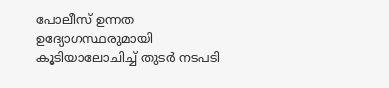പോലീസ് ഉന്നത ഉദ്യോഗസ്ഥരുമായി കൂടിയാലോചിച്ച് തുടര്‍ നടപടി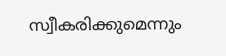സ്വീകരിക്കുമെന്നും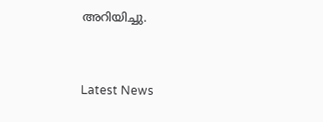അറിയിച്ചു.


Latest News